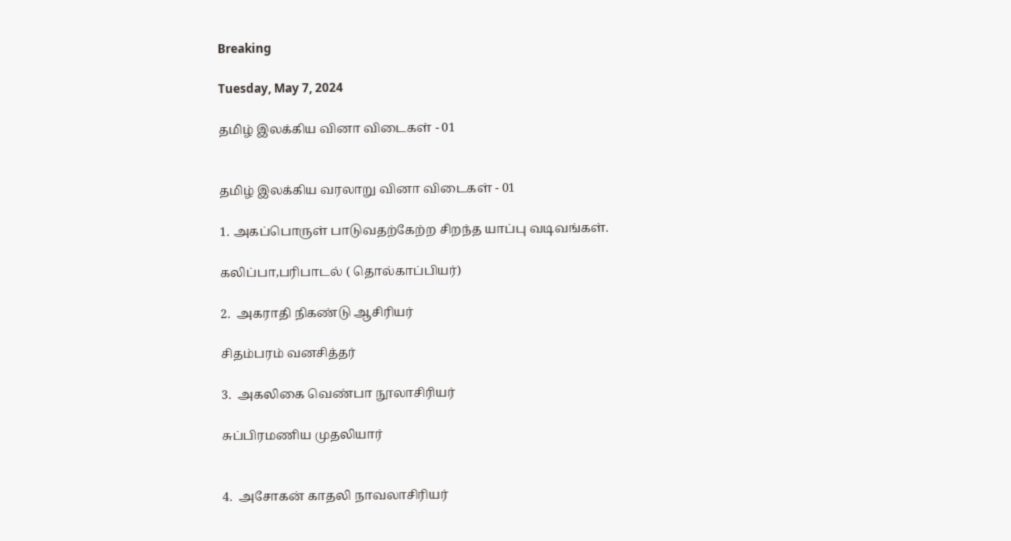Breaking

Tuesday, May 7, 2024

தமிழ் இலக்கிய வினா விடைகள் - 01


தமிழ் இலக்கிய வரலாறு வினா விடைகள் - 01

1. அகப்பொருள் பாடுவதற்கேற்ற சிறந்த யாப்பு வடிவங்கள்.

கலிப்பா,பரிபாடல் ( தொல்காப்பியர்)

2.  அகராதி நிகண்டு ஆசிரியர்

சிதம்பரம் வனசித்தர்

3.  அகலிகை வெண்பா நூலாசிரியர்

சுப்பிரமணிய முதலியார்


4.  அசோகன் காதலி நாவலாசிரியர்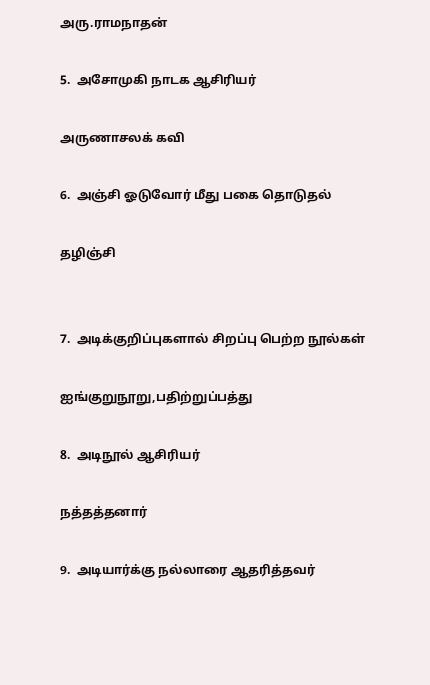அரு.ராமநாதன்

5.  அசோமுகி நாடக ஆசிரியர்

அருணாசலக் கவி

6.  அஞ்சி ஓடுவோர் மீது பகை தொடுதல்

தழிஞ்சி


7.  அடிக்குறிப்புகளால் சிறப்பு பெற்ற நூல்கள்

ஐங்குறுநூறு,பதிற்றுப்பத்து

8.  அடிநூல் ஆசிரியர்

நத்தத்தனார்

9.  அடியார்க்கு நல்லாரை ஆதரித்தவர்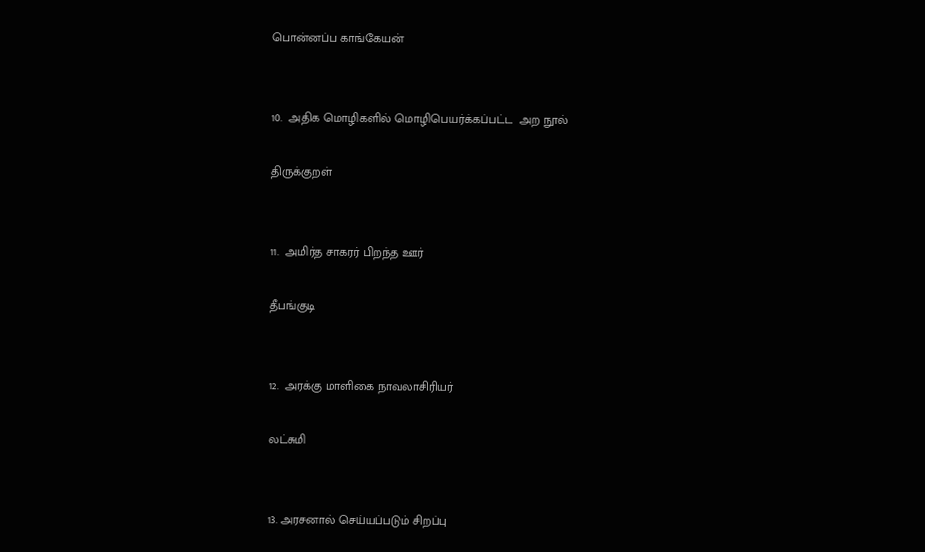பொன்னப்ப காங்கேயன்


10.  அதிக மொழிகளில் மொழிபெயர்க்கப்பட்ட  அற நூல்

திருக்குறள்


11.  அமிர்த சாகரர் பிறந்த ஊர்

தீபங்குடி


12.  அரக்கு மாளிகை நாவலாசிரியர்

லட்சுமி


13. அரசனால் செய்யப்படும் சிறப்பு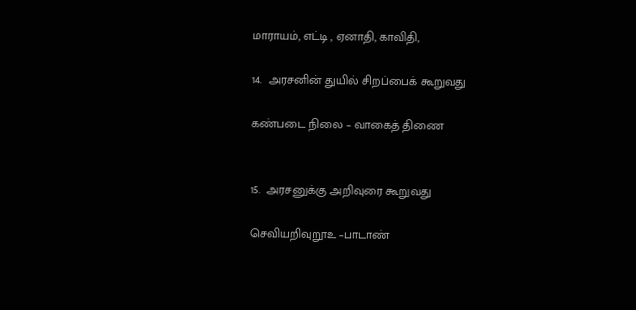மாராயம், எட்டி , ஏனாதி, காவிதி,

14.  அரசனின் துயில் சிறப்பைக் கூறுவது

கண்படை நிலை – வாகைத் திணை


15.  அரசனுக்கு அறிவுரை கூறுவது

செவியறிவுறூஉ –பாடாண்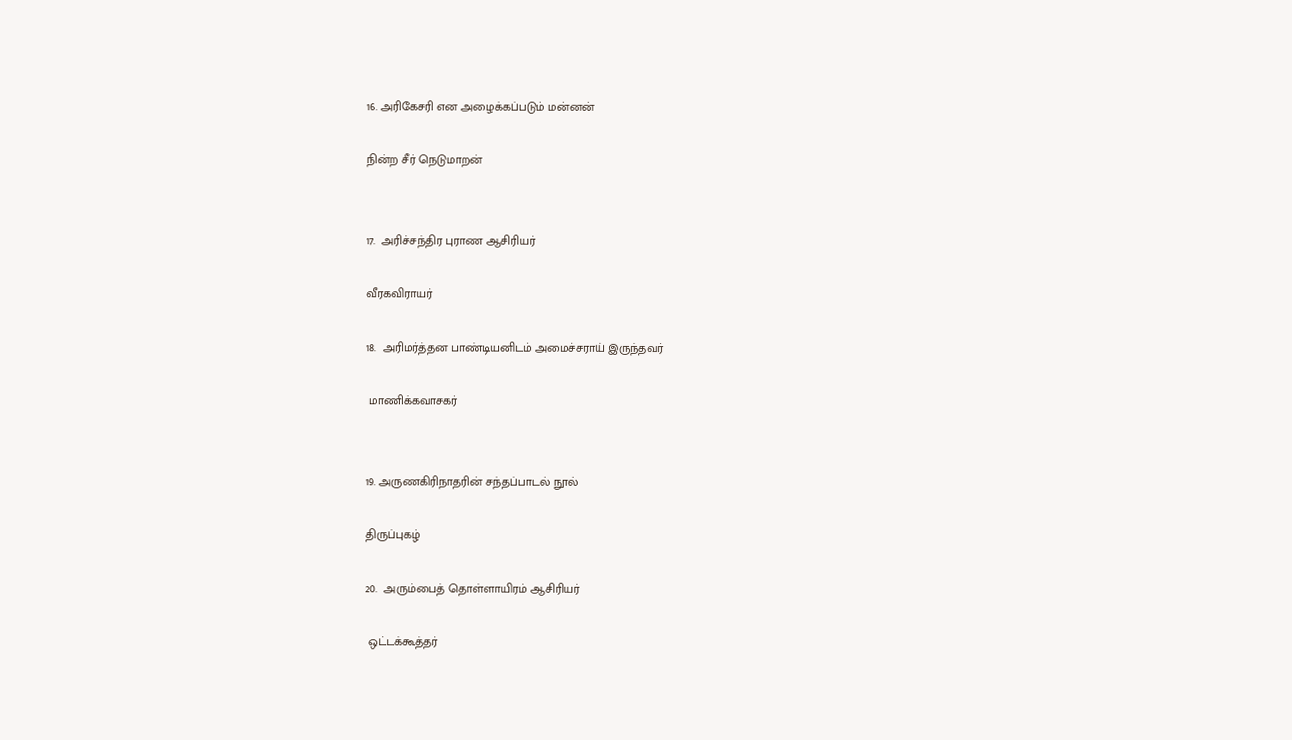16. அரிகேசரி என அழைக்கப்படும் மன்னன்

நின்ற சீர் நெடுமாறன்


17.  அரிச்சந்திர புராண ஆசிரியர்

வீரகவிராயர்

18.  அரிமர்த்தன பாண்டியனிடம் அமைச்சராய் இருந்தவர்

 மாணிக்கவாசகர்


19. அருணகிரிநாதரின் சந்தப்பாடல் நூல்

திருப்புகழ்

20.  அரும்பைத் தொள்ளாயிரம் ஆசிரியர்

 ஒட்டக்கூத்தர்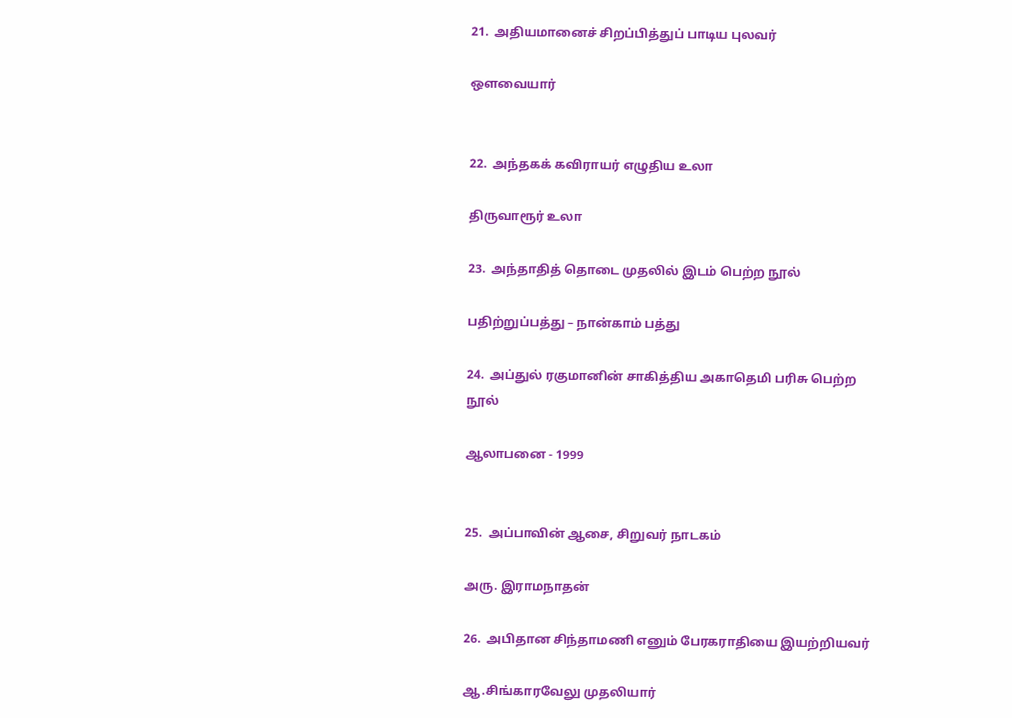21.  அதியமானைச் சிறப்பித்துப் பாடிய புலவர்

ஔவையார்


22.  அந்தகக் கவிராயர் எழுதிய உலா

திருவாரூர் உலா

23.  அந்தாதித் தொடை முதலில் இடம் பெற்ற நூல்

பதிற்றுப்பத்து – நான்காம் பத்து

24.  அப்துல் ரகுமானின் சாகித்திய அகாதெமி பரிசு பெற்ற நூல்

ஆலாபனை - 1999


25.  அப்பாவின் ஆசை, சிறுவர் நாடகம்

அரு. இராமநாதன்

26.  அபிதான சிந்தாமணி எனும் பேரகராதியை இயற்றியவர்

ஆ.சிங்காரவேலு முதலியார்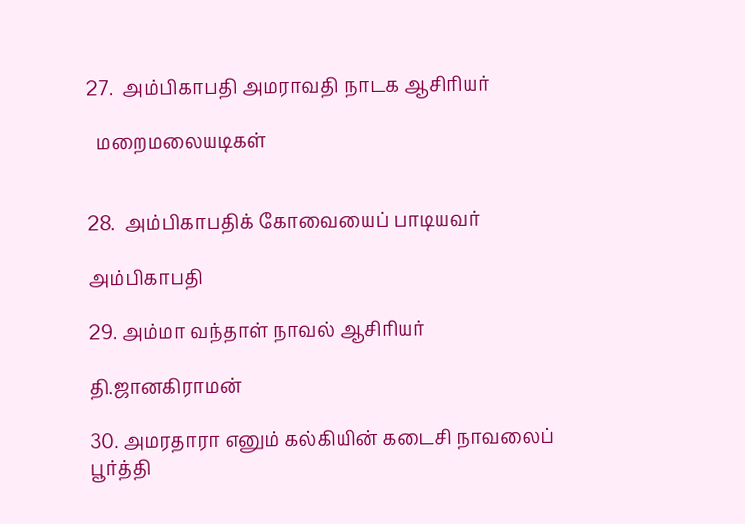27.  அம்பிகாபதி அமராவதி நாடக ஆசிரியர்

  மறைமலையடிகள்


28.  அம்பிகாபதிக் கோவையைப் பாடியவர்

அம்பிகாபதி

29. அம்மா வந்தாள் நாவல் ஆசிரியர்

தி.ஜானகிராமன்

30. அமரதாரா எனும் கல்கியின் கடைசி நாவலைப் பூர்த்தி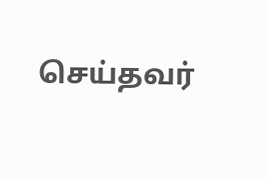செய்தவர்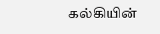கல்கியின்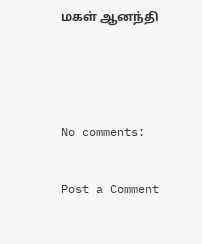மகள் ஆனந்தி



No comments:

Post a Comment